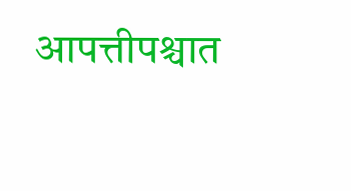आपत्तीपश्चात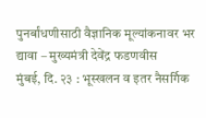पुनर्बांधणीसाठी वैज्ञानिक मूल्यांकनावर भर द्यावा – मुख्यमंत्री देवेंद्र फडणवीस
मुंबई, दि. २३ : भूस्खलन व इतर नैसर्गिक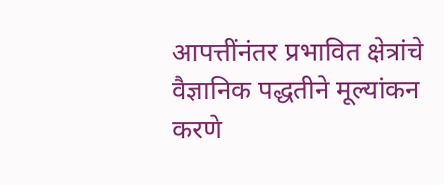आपत्तींनंतर प्रभावित क्षेत्रांचे वैज्ञानिक पद्धतीने मूल्यांकन करणे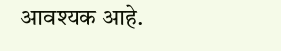आवश्यक आहे.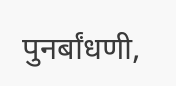पुनर्बांधणी,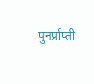पुनर्प्राप्ती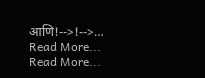आणि!-->!-->…
Read More...
Read More...